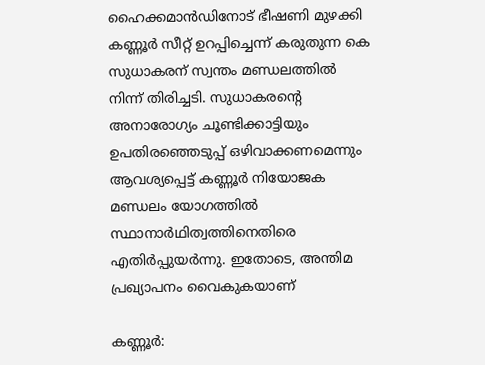ഹൈക്കമാൻഡിനോട് ഭീഷണി മുഴക്കി കണ്ണൂർ സീറ്റ് ഉറപ്പിച്ചെന്ന് കരുതുന്ന കെ സുധാകരന് സ്വന്തം മണ്ഡലത്തിൽ നിന്ന് തിരിച്ചടി. സുധാകരന്റെ അനാരോഗ്യം ചൂണ്ടിക്കാട്ടിയും ഉപതിരഞ്ഞെടുപ്പ് ഒഴിവാക്കണമെന്നും ആവശ്യപ്പെട്ട് കണ്ണൂർ നിയോജക മണ്ഡലം യോഗത്തിൽ സ്ഥാനാർഥിത്വത്തിനെതിരെ എതിർപ്പുയർന്നു. ഇതോടെ, അന്തിമ പ്രഖ്യാപനം വൈകുകയാണ്

കണ്ണൂർ: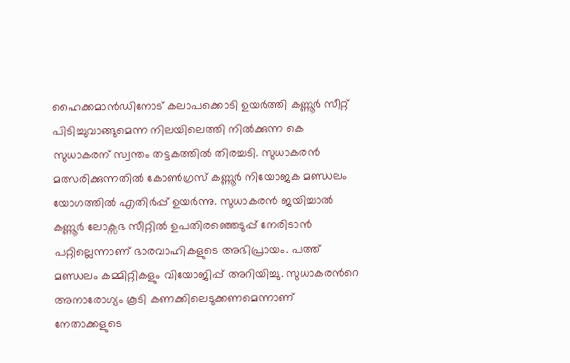ഹൈക്കമാൻഡിനോട് കലാപക്കൊടി ഉയർത്തി കണ്ണൂർ സീറ്റ് പിടിച്ചുവാങ്ങുമെന്ന നിലയിലെത്തി നിൽക്കുന്ന കെ സുധാകരന് സ്വന്തം തട്ടകത്തിൽ തിരച്ചടി. സുധാകരൻ മത്സരിക്കുന്നതിൽ കോൺഗ്രസ് കണ്ണൂർ നിയോജക മണ്ഡലം യോഗത്തിൽ എതിർപ്പ് ഉയർന്നു. സുധാകരൻ ജയിച്ചാൽ കണ്ണൂർ ലോക്സഭ സീറ്റിൽ ഉപതിരഞ്ഞെടുപ്പ് നേരിടാൻ പറ്റില്ലെന്നാണ് ഭാരവാഹികളുടെ അഭിപ്രായം. പത്ത് മണ്ഡലം കമ്മിറ്റികളും വിയോജിപ്പ് അറിയിച്ചു. സുധാകരന്‍റെ അനാരോഗ്യം കൂടി കണക്കിലെടുക്കണമെന്നാണ് നേതാക്കളുടെ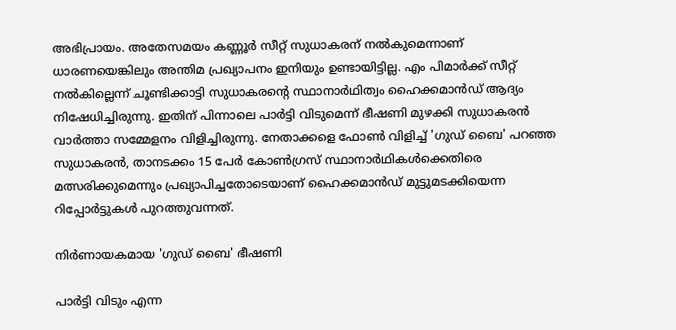അഭിപ്രായം. അതേസമയം കണ്ണൂർ സീറ്റ് സുധാകരന് നൽകുമെന്നാണ് ധാരണയെങ്കിലും അന്തിമ പ്രഖ്യാപനം ഇനിയും ഉണ്ടായിട്ടില്ല. എം പിമാർക്ക് സീറ്റ് നൽകില്ലെന്ന് ചൂണ്ടിക്കാട്ടി സുധാകരന്‍റെ സ്ഥാനാർഥിത്വം ഹൈക്കമാൻഡ് ആദ്യം നിഷേധിച്ചിരുന്നു. ഇതിന് പിന്നാലെ പാർട്ടി വിടുമെന്ന് ഭീഷണി മുഴക്കി സുധാകരൻ വാർത്താ സമ്മേളനം വിളിച്ചിരുന്നു. നേതാക്കളെ ഫോൺ വിളിച്ച് 'ഗുഡ് ബൈ' പറഞ്ഞ സുധാകരൻ, താനടക്കം 15 പേർ കോൺഗ്രസ് സ്ഥാനാർഥികൾക്കെതിരെ മത്സരിക്കുമെന്നും പ്രഖ്യാപിച്ചതോടെയാണ് ഹൈക്കമാൻഡ് മുട്ടുമടക്കിയെന്ന റിപ്പോർട്ടുകൾ പുറത്തുവന്നത്.

നിർണായകമായ 'ഗുഡ് ബൈ' ഭീഷണി

പാർട്ടി വിടും എന്ന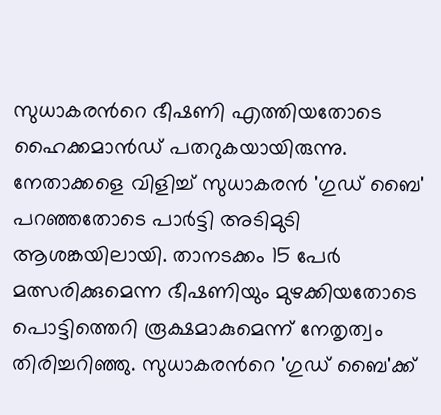സുധാകരന്‍റെ ഭീഷണി എത്തിയതോടെ ഹൈക്കമാൻഡ് പതറുകയായിരുന്നു. നേതാക്കളെ വിളിച്ച് സുധാകരൻ 'ഗു‍ഡ് ബൈ' പറഞ്ഞതോടെ പാർട്ടി അടിമുടി ആശങ്കയിലായി. താനടക്കം 15 പേർ മത്സരിക്കുമെന്ന ഭീഷണിയും മുഴക്കിയതോടെ പൊട്ടിത്തെറി രൂക്ഷമാകുമെന്ന് നേതൃത്വം തിരിച്ചറിഞ്ഞു. സുധാകരന്‍റെ 'ഗുഡ‍് ബൈ'ക്ക്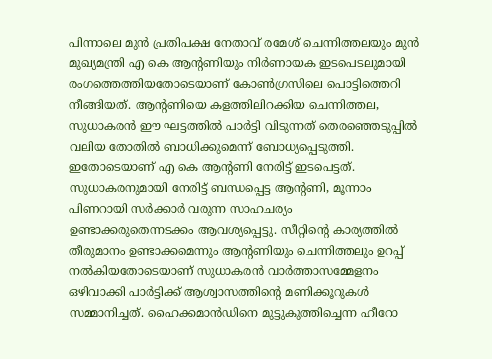പിന്നാലെ മുൻ പ്രതിപക്ഷ നേതാവ് രമേശ് ചെന്നിത്തലയും മുൻ മുഖ്യമന്ത്രി എ കെ ആന്‍റണിയും നിർണായക ഇടപെടലുമായി രംഗത്തെത്തിയതോടെയാണ് കോൺഗ്രസിലെ പൊട്ടിത്തെറി നീങ്ങിയത്. ആന്‍റണിയെ കളത്തിലിറക്കിയ ചെന്നിത്തല, സുധാകരൻ ഈ ഘട്ടത്തിൽ പാർട്ടി വിടുന്നത് തെരഞ്ഞെടുപ്പിൽ വലിയ തോതിൽ ബാധിക്കുമെന്ന് ബോധ്യപ്പെടുത്തി. ഇതോടെയാണ് എ കെ ആന്‍റണി നേരിട്ട് ഇടപെട്ടത്. സുധാകരനുമായി നേരിട്ട് ബന്ധപ്പെട്ട ആന്‍റണി, മൂന്നാം പിണറായി സർക്കാർ വരുന്ന സാഹചര്യം ഉണ്ടാക്കരുതെന്നടക്കം ആവശ്യപ്പെട്ടു. സീറ്റിന്‍റെ കാര്യത്തിൽ തീരുമാനം ഉണ്ടാക്കമെന്നും ആന്‍റണിയും ചെന്നിത്തലും ഉറപ്പ് നൽകിയതോടെയാണ് സുധാകരൻ വാർത്താസമ്മേളനം ഒഴിവാക്കി പാർട്ടിക്ക് ആശ്വാസത്തിന്‍റെ മണിക്കൂറുകൾ സമ്മാനിച്ചത്. ഹൈക്കമാൻഡിനെ മുട്ടുകുത്തിച്ചെന്ന ഹീറോ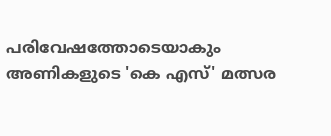പരിവേഷത്തോടെയാകും അണികളുടെ 'കെ എസ്' മത്സര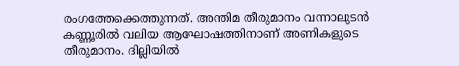രംഗത്തേക്കെത്തുന്നത്. അന്തിമ തീരുമാനം വന്നാലുടൻ കണ്ണൂരിൽ വലിയ ആഘോഷത്തിനാണ് അണികളുടെ തീരുമാനം. ദില്ലിയിൽ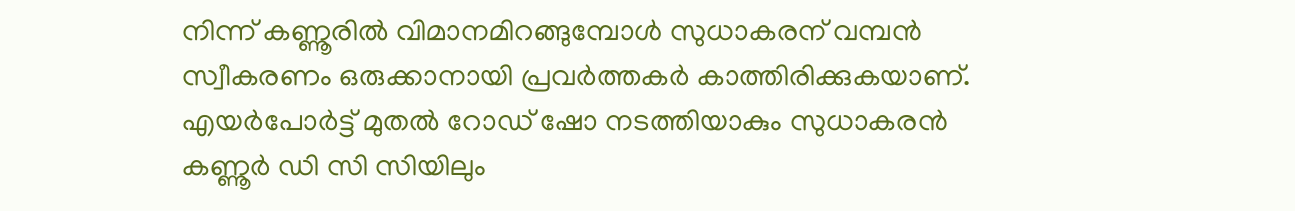നിന്ന് കണ്ണൂരിൽ വിമാനമിറങ്ങുമ്പോൾ സുധാകരന് വമ്പൻ സ്വീകരണം ഒരുക്കാനായി പ്രവർത്തകർ കാത്തിരിക്കുകയാണ്. എയർപോർട്ട് മുതൽ റോഡ് ഷോ നടത്തിയാകും സുധാകരൻ കണ്ണൂർ ഡി സി സിയിലും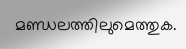മണ്ഡലത്തിലുമെത്തുക.